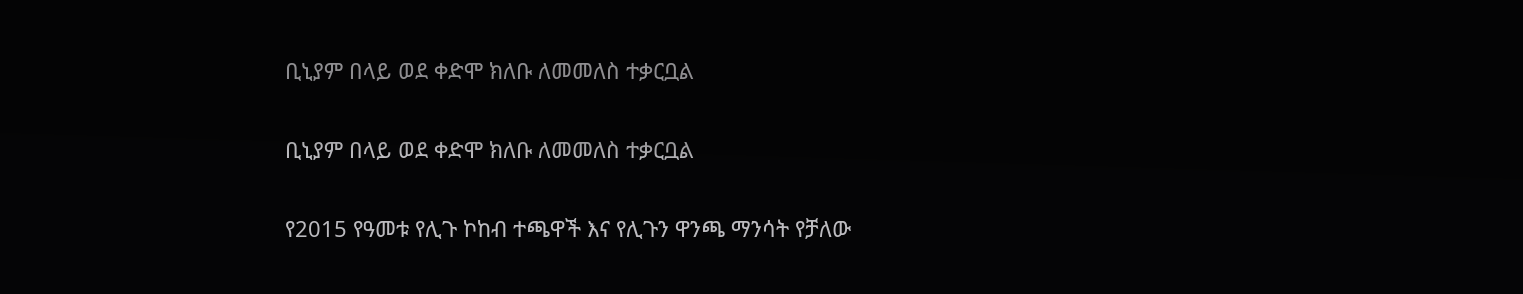ቢኒያም በላይ ወደ ቀድሞ ክለቡ ለመመለስ ተቃርቧል

ቢኒያም በላይ ወደ ቀድሞ ክለቡ ለመመለስ ተቃርቧል

የ2015 የዓመቱ የሊጉ ኮከብ ተጫዋች እና የሊጉን ዋንጫ ማንሳት የቻለው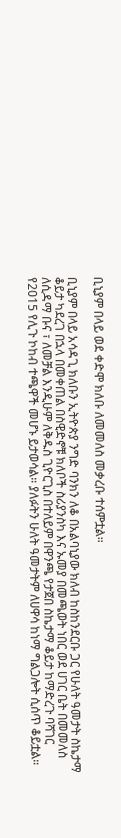ቢኒያም በላይ ወደ ቀድሞ ክለቡ ለመመለስ መቃረቡ ተሰምቷል።

ቢኒያም በላይ አሳዳጊ ክለቡን ኢትዮጵያ ንግድ ባንክን ለቆ በአልባኒያው ክለብ ከስከንደርቡ ጋር የሁለት ዓመታት ስኬታማ ቆይታ ካደረገ በኋላ በመቀጠል በስዊድኖቹ ክለቦች ስሪያንስካ እና ኡመያ በመጫወት ነበር ወደ ሀገር ቤት በመመለስ ለሲዳማ ቡና ፣ ለመቻል እንዲሁም ለቅዱስ ጊዮርጊስ በተለይም በዋንጫ የታጀበ ስኬታማ ቆይታ ከማድረጉ ባሻገር የ2015 የሊጉ ኮከብ ተጫዋች መሆኑ ይታወሳል። ያለፉትን ሁለት ዓመታትም ለሀዋሳ ከነማ ግልጋሎት ሲሰጥ ቆይቷል።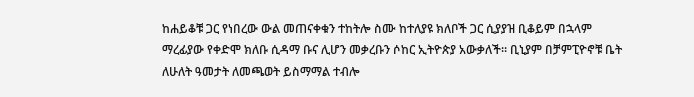ከሐይቆቹ ጋር የነበረው ውል መጠናቀቁን ተከትሎ ስሙ ከተለያዩ ክለቦች ጋር ሲያያዝ ቢቆይም በኋላም ማረፊያው የቀድሞ ክለቡ ሲዳማ ቡና ሊሆን መቃረቡን ሶከር ኢትዮጵያ አውቃለች። ቢኒያም በቻምፒዮኖቹ ቤት ለሁለት ዓመታት ለመጫወት ይስማማል ተብሎ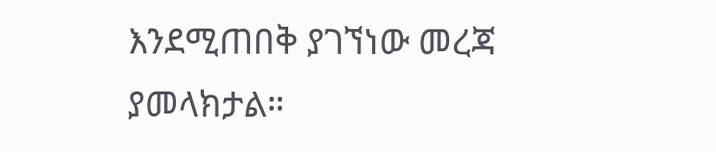እንደሚጠበቅ ያገኘነው መረጃ ያመላክታል።